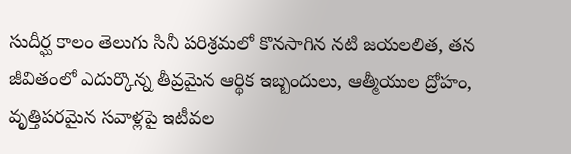సుదీర్ఘ కాలం తెలుగు సినీ పరిశ్రమలో కొనసాగిన నటి జయలలిత, తన జీవితంలో ఎదుర్కొన్న తీవ్రమైన ఆర్థిక ఇబ్బందులు, ఆత్మీయుల ద్రోహం, వృత్తిపరమైన సవాళ్లపై ఇటీవల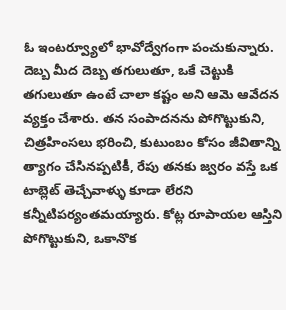ఓ ఇంటర్వ్యూలో భావోద్వేగంగా పంచుకున్నారు. దెబ్బ మీద దెబ్బ తగులుతూ, ఒకే చెట్టుకి తగులుతూ ఉంటే చాలా కష్టం అని ఆమె ఆవేదన వ్యక్తం చేశారు. తన సంపాదనను పోగొట్టుకుని, చిత్రహింసలు భరించి, కుటుంబం కోసం జీవితాన్ని త్యాగం చేసినప్పటికీ, రేపు తనకు జ్వరం వస్తే ఒక టాబ్లెట్ తెచ్చేవాళ్ళు కూడా లేరని కన్నీటిపర్యంతమయ్యారు. కోట్ల రూపాయల ఆస్తిని పోగొట్టుకుని, ఒకానొక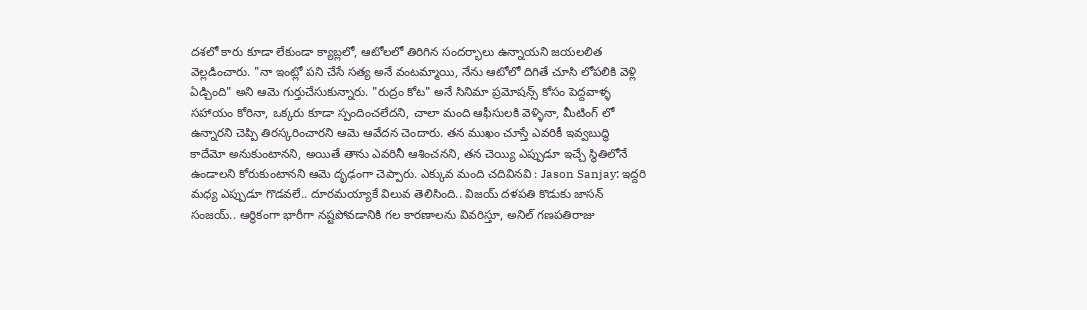దశలో కారు కూడా లేకుండా క్యాబ్లలో, ఆటోలలో తిరిగిన సందర్భాలు ఉన్నాయని జయలలిత వెల్లడించారు. "నా ఇంట్లో పని చేసే సత్య అనే వంటమ్మాయి, నేను ఆటోలో దిగితే చూసి లోపలికి వెళ్లి ఏడ్చింది" అని ఆమె గుర్తుచేసుకున్నారు. "రుద్రం కోట" అనే సినిమా ప్రమోషన్స్ కోసం పెద్దవాళ్ళ సహాయం కోరినా, ఒక్కరు కూడా స్పందించలేదని, చాలా మంది ఆఫీసులకి వెళ్ళినా, మీటింగ్ లో ఉన్నారని చెప్పి తిరస్కరించారని ఆమె ఆవేదన చెందారు. తన ముఖం చూస్తే ఎవరికీ ఇవ్వబుద్ధి కాదేమో అనుకుంటానని, అయితే తాను ఎవరినీ ఆశించనని, తన చెయ్యి ఎప్పుడూ ఇచ్చే స్థితిలోనే ఉండాలని కోరుకుంటానని ఆమె దృఢంగా చెప్పారు. ఎక్కువ మంది చదివినవి : Jason Sanjay: ఇద్దరి మధ్య ఎప్పుడూ గొడవలే.. దూరమయ్యాకే విలువ తెలిసింది.. విజయ్ దళపతి కొడుకు జాసన్ సంజయ్.. ఆర్థికంగా భారీగా నష్టపోవడానికి గల కారణాలను వివరిస్తూ, అనిల్ గణపతిరాజు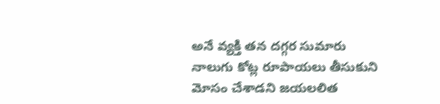అనే వ్యక్తి తన దగ్గర సుమారు నాలుగు కోట్ల రూపాయలు తీసుకుని మోసం చేశాడని జయలలిత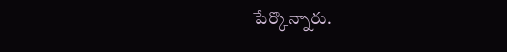పేర్కొన్నారు.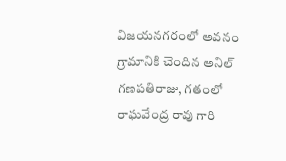విజయనగరంలో అవనం గ్రామానికి చెందిన అనిల్ గణపతిరాజు, గతంలో రాఘవేంద్ర రావు గారి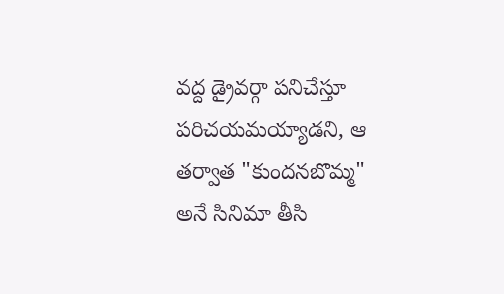వద్ద డ్రైవర్గా పనిచేస్తూ పరిచయమయ్యాడని, ఆ తర్వాత "కుందనబొమ్మ" అనే సినిమా తీసి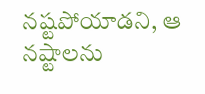నష్టపోయాడని, ఆ నష్టాలను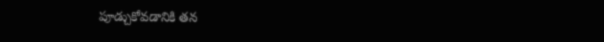పూడ్చుకోవడానికి తన